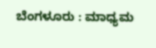ಬೆಂಗಳೂರು : ಮಾಧ್ಯಮ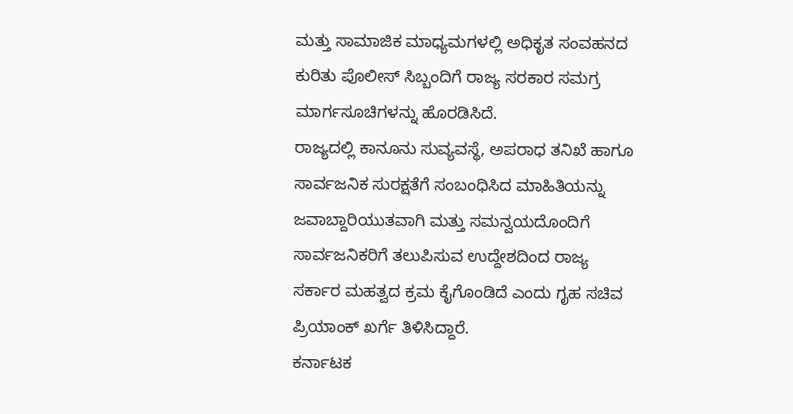ಮತ್ತು ಸಾಮಾಜಿಕ ಮಾಧ್ಯಮಗಳಲ್ಲಿ ಅಧಿಕೃತ ಸಂವಹನದ ಕುರಿತು ಪೊಲೀಸ್ ಸಿಬ್ಬಂದಿಗೆ ರಾಜ್ಯ ಸರಕಾರ ಸಮಗ್ರ ಮಾರ್ಗಸೂಚಿಗಳನ್ನು ಹೊರಡಿಸಿದೆ.
ರಾಜ್ಯದಲ್ಲಿ ಕಾನೂನು ಸುವ್ಯವಸ್ಥೆ, ಅಪರಾಧ ತನಿಖೆ ಹಾಗೂ ಸಾರ್ವಜನಿಕ ಸುರಕ್ಷತೆಗೆ ಸಂಬಂಧಿಸಿದ ಮಾಹಿತಿಯನ್ನು ಜವಾಬ್ದಾರಿಯುತವಾಗಿ ಮತ್ತು ಸಮನ್ವಯದೊಂದಿಗೆ ಸಾರ್ವಜನಿಕರಿಗೆ ತಲುಪಿಸುವ ಉದ್ದೇಶದಿಂದ ರಾಜ್ಯ ಸರ್ಕಾರ ಮಹತ್ವದ ಕ್ರಮ ಕೈಗೊಂಡಿದೆ ಎಂದು ಗೃಹ ಸಚಿವ ಪ್ರಿಯಾಂಕ್ ಖರ್ಗೆ ತಿಳಿಸಿದ್ದಾರೆ.
ಕರ್ನಾಟಕ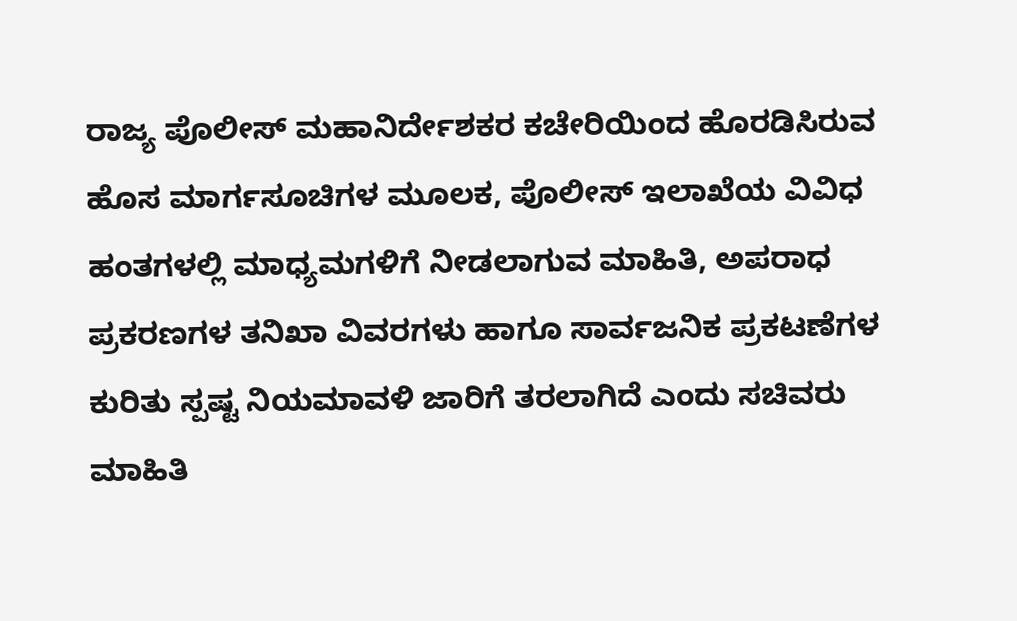ರಾಜ್ಯ ಪೊಲೀಸ್ ಮಹಾನಿರ್ದೇಶಕರ ಕಚೇರಿಯಿಂದ ಹೊರಡಿಸಿರುವ ಹೊಸ ಮಾರ್ಗಸೂಚಿಗಳ ಮೂಲಕ, ಪೊಲೀಸ್ ಇಲಾಖೆಯ ವಿವಿಧ ಹಂತಗಳಲ್ಲಿ ಮಾಧ್ಯಮಗಳಿಗೆ ನೀಡಲಾಗುವ ಮಾಹಿತಿ, ಅಪರಾಧ ಪ್ರಕರಣಗಳ ತನಿಖಾ ವಿವರಗಳು ಹಾಗೂ ಸಾರ್ವಜನಿಕ ಪ್ರಕಟಣೆಗಳ ಕುರಿತು ಸ್ಪಷ್ಟ ನಿಯಮಾವಳಿ ಜಾರಿಗೆ ತರಲಾಗಿದೆ ಎಂದು ಸಚಿವರು ಮಾಹಿತಿ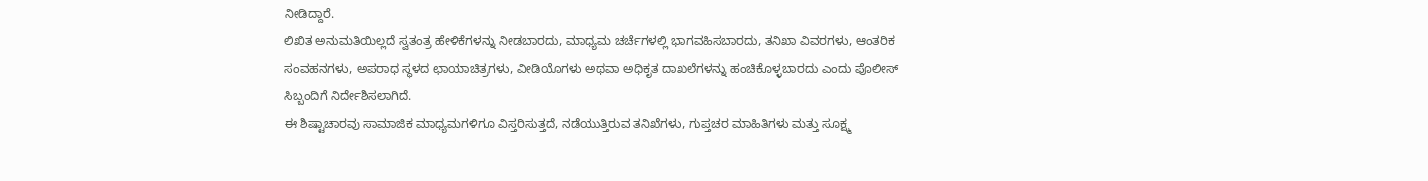ನೀಡಿದ್ದಾರೆ.
ಲಿಖಿತ ಅನುಮತಿಯಿಲ್ಲದೆ ಸ್ವತಂತ್ರ ಹೇಳಿಕೆಗಳನ್ನು ನೀಡಬಾರದು, ಮಾಧ್ಯಮ ಚರ್ಚೆಗಳಲ್ಲಿ ಭಾಗವಹಿಸಬಾರದು, ತನಿಖಾ ವಿವರಗಳು, ಆಂತರಿಕ ಸಂವಹನಗಳು, ಅಪರಾಧ ಸ್ಥಳದ ಛಾಯಾಚಿತ್ರಗಳು, ವೀಡಿಯೊಗಳು ಅಥವಾ ಅಧಿಕೃತ ದಾಖಲೆಗಳನ್ನು ಹಂಚಿಕೊಳ್ಳಬಾರದು ಎಂದು ಪೊಲೀಸ್ ಸಿಬ್ಬಂದಿಗೆ ನಿರ್ದೇಶಿಸಲಾಗಿದೆ.
ಈ ಶಿಷ್ಟಾಚಾರವು ಸಾಮಾಜಿಕ ಮಾಧ್ಯಮಗಳಿಗೂ ವಿಸ್ತರಿಸುತ್ತದೆ, ನಡೆಯುತ್ತಿರುವ ತನಿಖೆಗಳು, ಗುಪ್ತಚರ ಮಾಹಿತಿಗಳು ಮತ್ತು ಸೂಕ್ಷ್ಮ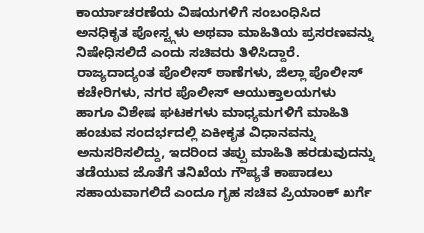ಕಾರ್ಯಾಚರಣೆಯ ವಿಷಯಗಳಿಗೆ ಸಂಬಂಧಿಸಿದ ಅನಧಿಕೃತ ಪೋಸ್ಟ್ಗಳು ಅಥವಾ ಮಾಹಿತಿಯ ಪ್ರಸರಣವನ್ನು ನಿಷೇಧಿಸಲಿದೆ ಎಂದು ಸಚಿವರು ತಿಳಿಸಿದ್ದಾರೆ.
ರಾಜ್ಯದಾದ್ಯಂತ ಪೊಲೀಸ್ ಠಾಣೆಗಳು, ಜಿಲ್ಲಾ ಪೊಲೀಸ್ ಕಚೇರಿಗಳು, ನಗರ ಪೊಲೀಸ್ ಆಯುಕ್ತಾಲಯಗಳು ಹಾಗೂ ವಿಶೇಷ ಘಟಕಗಳು ಮಾಧ್ಯಮಗಳಿಗೆ ಮಾಹಿತಿ ಹಂಚುವ ಸಂದರ್ಭದಲ್ಲಿ ಏಕೀಕೃತ ವಿಧಾನವನ್ನು ಅನುಸರಿಸಲಿದ್ದು, ಇದರಿಂದ ತಪ್ಪು ಮಾಹಿತಿ ಹರಡುವುದನ್ನು ತಡೆಯುವ ಜೊತೆಗೆ ತನಿಖೆಯ ಗೌಪ್ಯತೆ ಕಾಪಾಡಲು ಸಹಾಯವಾಗಲಿದೆ ಎಂದೂ ಗೃಹ ಸಚಿವ ಪ್ರಿಯಾಂಕ್ ಖರ್ಗೆ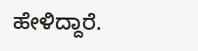ಹೇಳಿದ್ದಾರೆ.